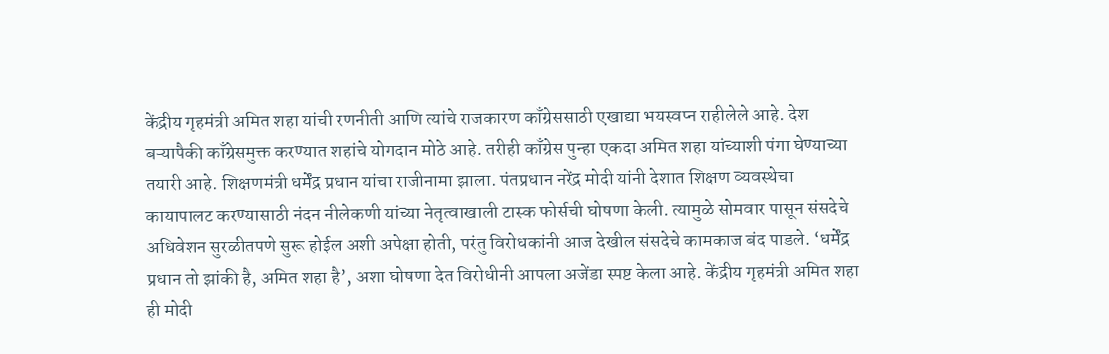केंद्रीय गृहमंत्री अमित शहा यांची रणनीती आणि त्यांचे राजकारण काँग्रेससाठी एखाद्या भयस्वप्न राहीलेले आहे. देश बऱ्यापैकी काँग्रेसमुक्त करण्यात शहांचे योगदान मोठे आहे. तरीही काँग्रेस पुन्हा एकदा अमित शहा यांच्याशी पंगा घेण्याच्या तयारी आहे. शिक्षणमंत्री धर्मेंद्र प्रधान यांचा राजीनामा झाला. पंतप्रधान नरेंद्र मोदी यांनी देशात शिक्षण व्यवस्थेचा कायापालट करण्यासाठी नंदन नीलेकणी यांच्या नेतृत्वाखाली टास्क फोर्सची घोषणा केली. त्यामुळे सोमवार पासून संसदेचे अधिवेशन सुरळीतपणे सुरू होईल अशी अपेक्षा होती, परंतु विरोधकांनी आज देखील संसदेचे कामकाज बंद पाडले. ‘धर्मेंद्र प्रधान तो झांकी है, अमित शहा है’, अशा घोषणा देत विरोधीनी आपला अजेंडा स्पष्ट केला आहे. केंद्रीय गृहमंत्री अमित शहा ही मोदी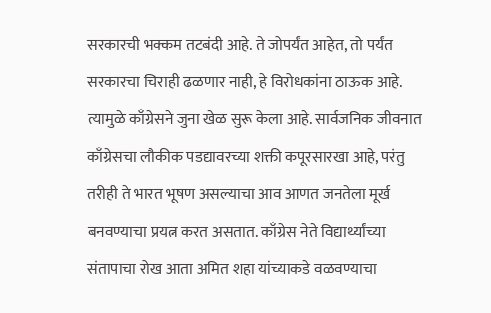सरकारची भक्कम तटबंदी आहे. ते जोपर्यंत आहेत, तो पर्यंत सरकारचा चिराही ढळणार नाही, हे विरोधकांना ठाऊक आहे. त्यामुळे काँग्रेसने जुना खेळ सुरू केला आहे. सार्वजनिक जीवनात काँग्रेसचा लौकीक पडद्यावरच्या शक्ती कपूरसारखा आहे, परंतु तरीही ते भारत भूषण असल्याचा आव आणत जनतेला मूर्ख बनवण्याचा प्रयत्न करत असतात. काँग्रेस नेते विद्यार्थ्यांच्या संतापाचा रोख आता अमित शहा यांच्याकडे वळवण्याचा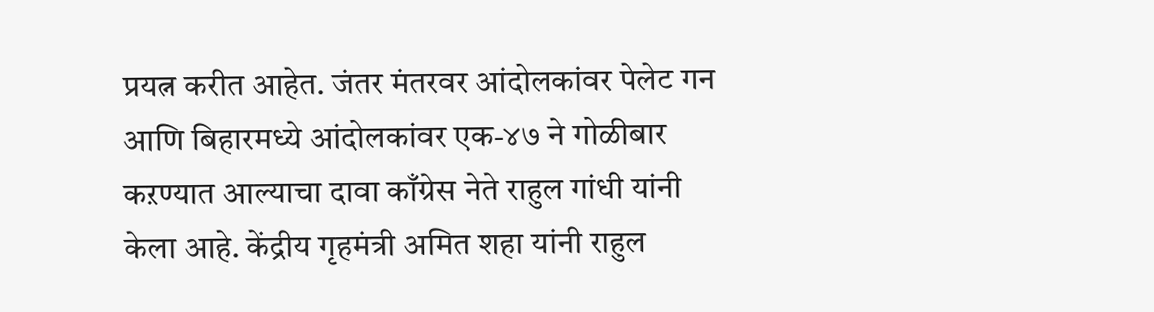प्रयत्न करीत आहेत. जंतर मंतरवर आंदोलकांवर पेलेट गन आणि बिहारमध्ये आंदोलकांवर एक-४७ ने गोळीबार कऱण्यात आल्याचा दावा काँग्रेस नेते राहुल गांधी यांनी केला आहे. केंद्रीय गृहमंत्री अमित शहा यांनी राहुल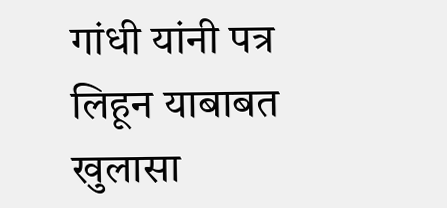गांधी यांनी पत्र लिहून याबाबत खुलासा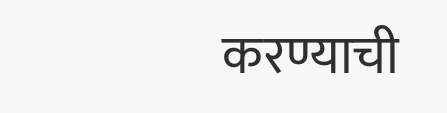करण्याची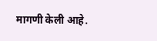मागणी केली आहे.